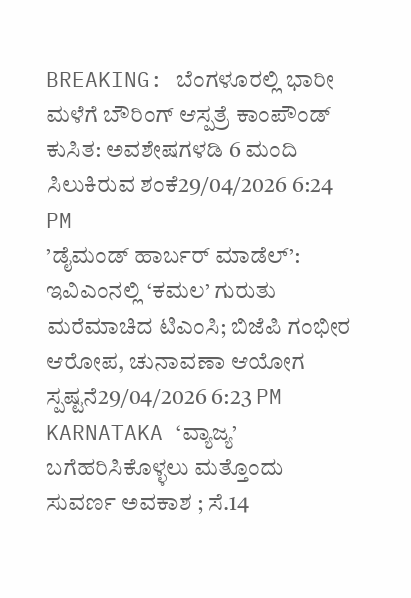BREAKING: ಬೆಂಗಳೂರಲ್ಲಿ ಭಾರೀ ಮಳೆಗೆ ಬೌರಿಂಗ್ ಆಸ್ಪತ್ರೆ ಕಾಂಪೌಂಡ್ ಕುಸಿತ: ಅವಶೇಷಗಳಡಿ 6 ಮಂದಿ ಸಿಲುಕಿರುವ ಶಂಕೆ29/04/2026 6:24 PM
’ಡೈಮಂಡ್ ಹಾರ್ಬರ್ ಮಾಡೆಲ್’: ಇವಿಎಂನಲ್ಲಿ ‘ಕಮಲ’ ಗುರುತು ಮರೆಮಾಚಿದ ಟಿಎಂಸಿ; ಬಿಜೆಪಿ ಗಂಭೀರ ಆರೋಪ, ಚುನಾವಣಾ ಆಯೋಗ ಸ್ಪಷ್ಟನೆ29/04/2026 6:23 PM
KARNATAKA ‘ವ್ಯಾಜ್ಯ’ ಬಗೆಹರಿಸಿಕೊಳ್ಳಲು ಮತ್ತೊಂದು ಸುವರ್ಣ ಅವಕಾಶ ; ಸೆ.14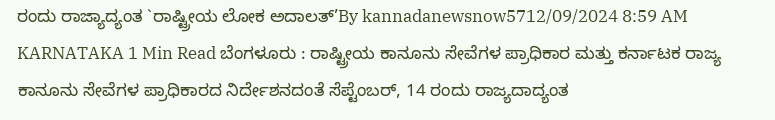ರಂದು ರಾಜ್ಯಾದ್ಯಂತ `ರಾಷ್ಟ್ರೀಯ ಲೋಕ ಅದಾಲತ್’By kannadanewsnow5712/09/2024 8:59 AM KARNATAKA 1 Min Read ಬೆಂಗಳೂರು : ರಾಷ್ಟ್ರೀಯ ಕಾನೂನು ಸೇವೆಗಳ ಪ್ರಾಧಿಕಾರ ಮತ್ತು ಕರ್ನಾಟಕ ರಾಜ್ಯ ಕಾನೂನು ಸೇವೆಗಳ ಪ್ರಾಧಿಕಾರದ ನಿರ್ದೇಶನದಂತೆ ಸೆಪ್ಟೆಂಬರ್, 14 ರಂದು ರಾಜ್ಯದಾದ್ಯಂತ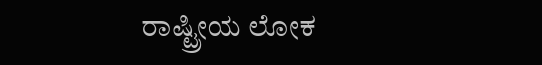ರಾಷ್ಟ್ರೀಯ ಲೋಕ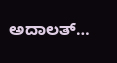ಅದಾಲತ್…